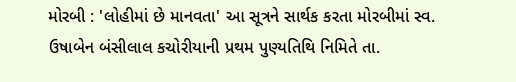મોરબી : 'લોહીમાં છે માનવતા' આ સૂત્રને સાર્થક કરતા મોરબીમાં સ્વ. ઉષાબેન બંસીલાલ કચોરીયાની પ્રથમ પુણ્યતિથિ નિમિતે તા.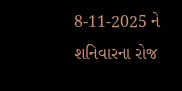8-11-2025 ને શનિવારના રોજ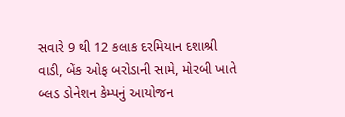સવારે 9 થી 12 કલાક દરમિયાન દશાશ્રી વાડી, બેંક ઓફ બરોડાની સામે, મોરબી ખાતે બ્લડ ડોનેશન કેમ્પનું આયોજન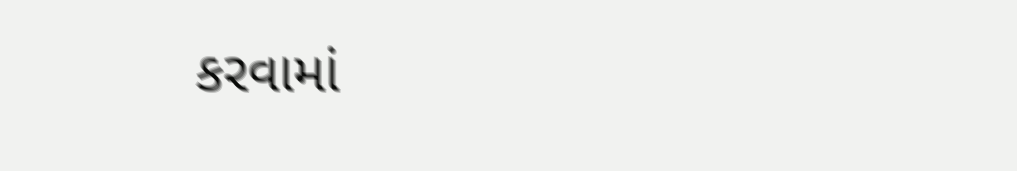કરવામાં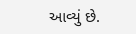આવ્યું છે.